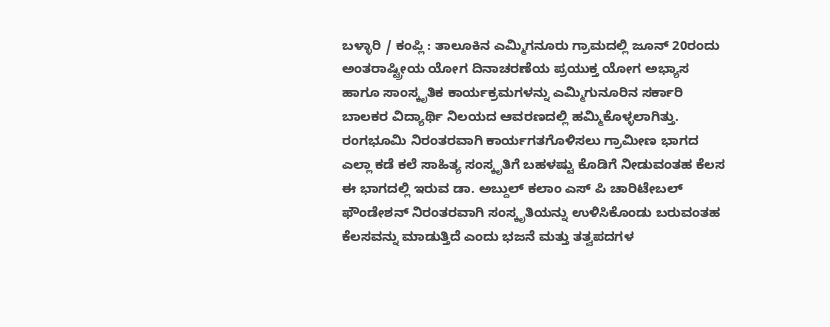ಬಳ್ಳಾರಿ / ಕಂಪ್ಲಿ : ತಾಲೂಕಿನ ಎಮ್ಮಿಗನೂರು ಗ್ರಾಮದಲ್ಲಿ ಜೂನ್ 20ರಂದು ಅಂತರಾಷ್ಟ್ರೀಯ ಯೋಗ ದಿನಾಚರಣೆಯ ಪ್ರಯುಕ್ತ ಯೋಗ ಅಭ್ಯಾಸ ಹಾಗೂ ಸಾಂಸ್ಕೃತಿಕ ಕಾರ್ಯಕ್ರಮಗಳನ್ನು ಎಮ್ಮಿಗುನೂರಿನ ಸರ್ಕಾರಿ ಬಾಲಕರ ವಿದ್ಯಾರ್ಥಿ ನಿಲಯದ ಆವರಣದಲ್ಲಿ ಹಮ್ಮಿಕೊಳ್ಳಲಾಗಿತ್ತು.
ರಂಗಭೂಮಿ ನಿರಂತರವಾಗಿ ಕಾರ್ಯಗತಗೊಳಿಸಲು ಗ್ರಾಮೀಣ ಭಾಗದ ಎಲ್ಲಾ ಕಡೆ ಕಲೆ ಸಾಹಿತ್ಯ ಸಂಸ್ಕೃತಿಗೆ ಬಹಳಷ್ಟು ಕೊಡಿಗೆ ನೀಡುವಂತಹ ಕೆಲಸ ಈ ಭಾಗದಲ್ಲಿ ಇರುವ ಡಾ. ಅಬ್ದುಲ್ ಕಲಾಂ ಎಸ್ ಪಿ ಚಾರಿಟೇಬಲ್ ಫೌಂಡೇಶನ್ ನಿರಂತರವಾಗಿ ಸಂಸ್ಕೃತಿಯನ್ನು ಉಳಿಸಿಕೊಂಡು ಬರುವಂತಹ ಕೆಲಸವನ್ನು ಮಾಡುತ್ತಿದೆ ಎಂದು ಭಜನೆ ಮತ್ತು ತತ್ವಪದಗಳ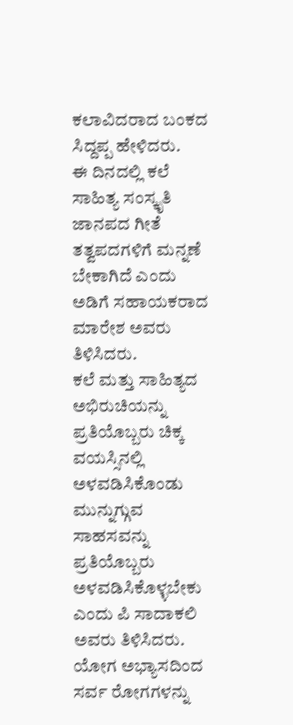ಕಲಾವಿದರಾದ ಬಂಕದ ಸಿದ್ದಪ್ಪ ಹೇಳಿದರು.
ಈ ದಿನದಲ್ಲಿ ಕಲೆ ಸಾಹಿತ್ಯ ಸಂಸ್ಕೃತಿ ಜಾನಪದ ಗೀತೆ ತತ್ವಪದಗಳಿಗೆ ಮನ್ನಣೆ ಬೇಕಾಗಿದೆ ಎಂದು ಅಡಿಗೆ ಸಹಾಯಕರಾದ ಮಾರೇಶ ಅವರು ತಿಳಿಸಿದರು.
ಕಲೆ ಮತ್ತು ಸಾಹಿತ್ಯದ ಅಭಿರುಚಿಯನ್ನು ಪ್ರತಿಯೊಬ್ಬರು ಚಿಕ್ಕ ವಯಸ್ಸಿನಲ್ಲಿ ಅಳವಡಿಸಿಕೊಂಡು ಮುನ್ನುಗ್ಗುವ ಸಾಹಸವನ್ನು ಪ್ರತಿಯೊಬ್ಬರು ಅಳವಡಿಸಿಕೊಳ್ಳಬೇಕು ಎಂದು ಪಿ ಸಾದಾಕಲಿ ಅವರು ತಿಳಿಸಿದರು.
ಯೋಗ ಅಭ್ಯಾಸದಿಂದ ಸರ್ವ ರೋಗಗಳನ್ನು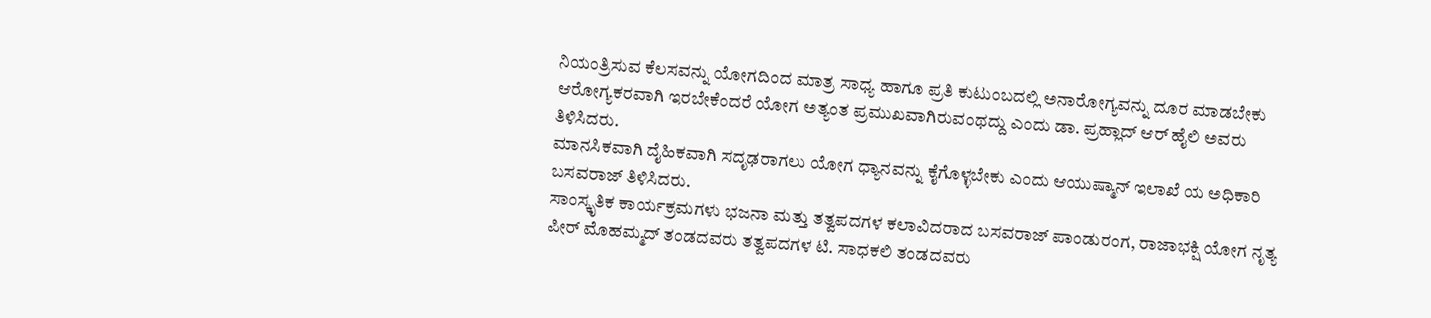ನಿಯಂತ್ರಿಸುವ ಕೆಲಸವನ್ನು ಯೋಗದಿಂದ ಮಾತ್ರ ಸಾಧ್ಯ ಹಾಗೂ ಪ್ರತಿ ಕುಟುಂಬದಲ್ಲಿ ಅನಾರೋಗ್ಯವನ್ನು ದೂರ ಮಾಡಬೇಕು ಆರೋಗ್ಯಕರವಾಗಿ ಇರಬೇಕೆಂದರೆ ಯೋಗ ಅತ್ಯಂತ ಪ್ರಮುಖವಾಗಿರುವಂಥದ್ದು ಎಂದು ಡಾ. ಪ್ರಹ್ಲಾದ್ ಆರ್ ಹೈಲಿ ಅವರು ತಿಳಿಸಿದರು.
ಮಾನಸಿಕವಾಗಿ ದೈಹಿಕವಾಗಿ ಸದೃಢರಾಗಲು ಯೋಗ ಧ್ಯಾನವನ್ನು ಕೈಗೊಳ್ಳಬೇಕು ಎಂದು ಆಯುಷ್ಮಾನ್ ಇಲಾಖೆ ಯ ಅಧಿಕಾರಿ ಬಸವರಾಜ್ ತಿಳಿಸಿದರು.
ಸಾಂಸ್ಕೃತಿಕ ಕಾರ್ಯಕ್ರಮಗಳು ಭಜನಾ ಮತ್ತು ತತ್ವಪದಗಳ ಕಲಾವಿದರಾದ ಬಸವರಾಜ್ ಪಾಂಡುರಂಗ, ರಾಜಾಭಕ್ಷಿ ಯೋಗ ನೃತ್ಯ ಪೀರ್ ಮೊಹಮ್ಮದ್ ತಂಡದವರು ತತ್ವಪದಗಳ ಟಿ. ಸಾಧಕಲಿ ತಂಡದವರು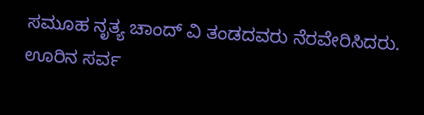ಸಮೂಹ ನೃತ್ಯ ಚಾಂದ್ ವಿ ತಂಡದವರು ನೆರವೇರಿಸಿದರು. ಊರಿನ ಸರ್ವ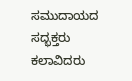ಸಮುದಾಯದ ಸದ್ಭಕ್ತರು ಕಲಾವಿದರು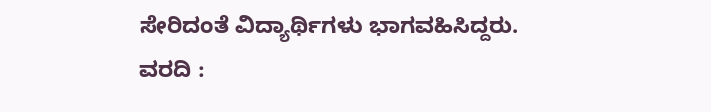ಸೇರಿದಂತೆ ವಿದ್ಯಾರ್ಥಿಗಳು ಭಾಗವಹಿಸಿದ್ದರು.
ವರದಿ :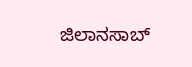ಜಿಲಾನಸಾಬ್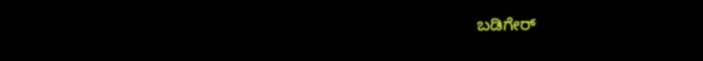ಬಡಿಗೇರ್